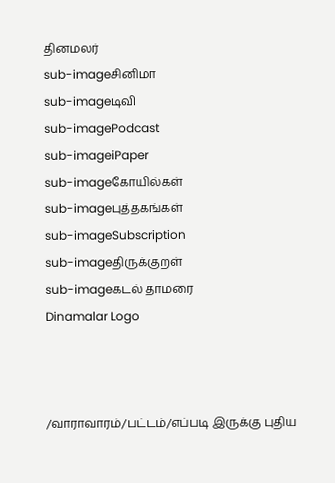தினமலர்
sub-imageசினிமா
sub-imageடிவி
sub-imagePodcast
sub-imageiPaper
sub-imageகோயில்கள்
sub-imageபுத்தகங்கள்
sub-imageSubscription
sub-imageதிருக்குறள்
sub-imageகடல் தாமரை
Dinamalar Logo



/வாராவாரம்/பட்டம்/எப்படி இருக்கு புதிய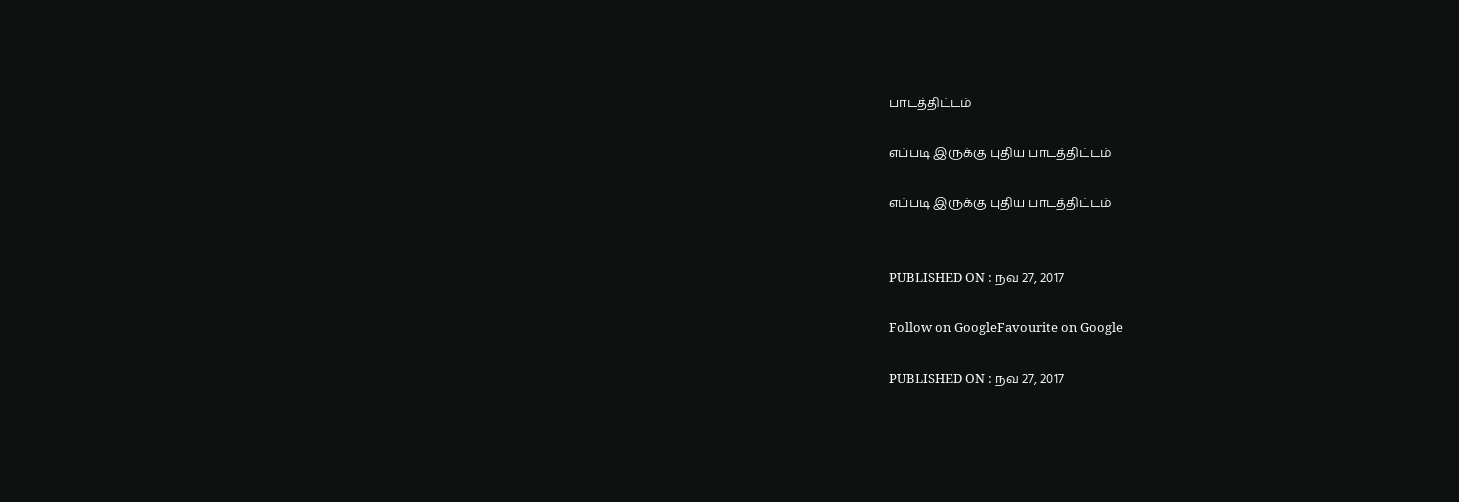பாடத்திட்டம்

எப்படி இருக்கு புதிய பாடத்திட்டம்

எப்படி இருக்கு புதிய பாடத்திட்டம்


PUBLISHED ON : நவ 27, 2017

Follow on GoogleFavourite on Google

PUBLISHED ON : நவ 27, 2017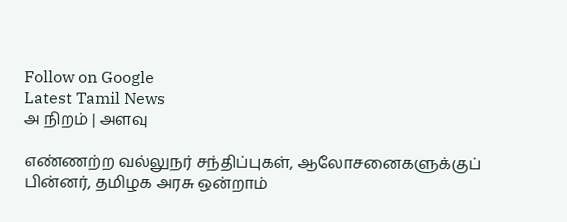Follow on Google
Latest Tamil News
அ நிறம் | அளவு

எண்ணற்ற வல்லுநர் சந்திப்புகள், ஆலோசனைகளுக்குப் பின்னர், தமிழக அரசு ஒன்றாம்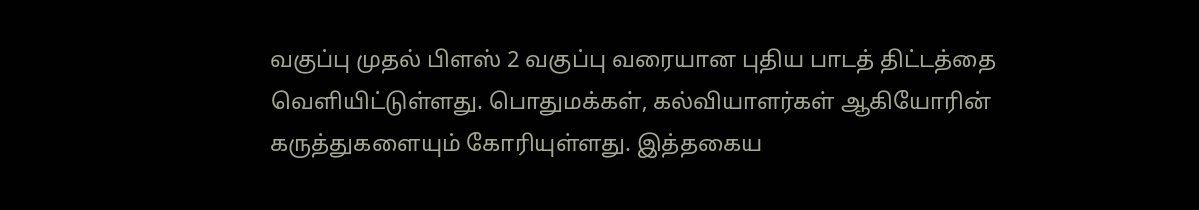வகுப்பு முதல் பிளஸ் 2 வகுப்பு வரையான புதிய பாடத் திட்டத்தை வெளியிட்டுள்ளது. பொதுமக்கள், கல்வியாளர்கள் ஆகியோரின் கருத்துகளையும் கோரியுள்ளது. இத்தகைய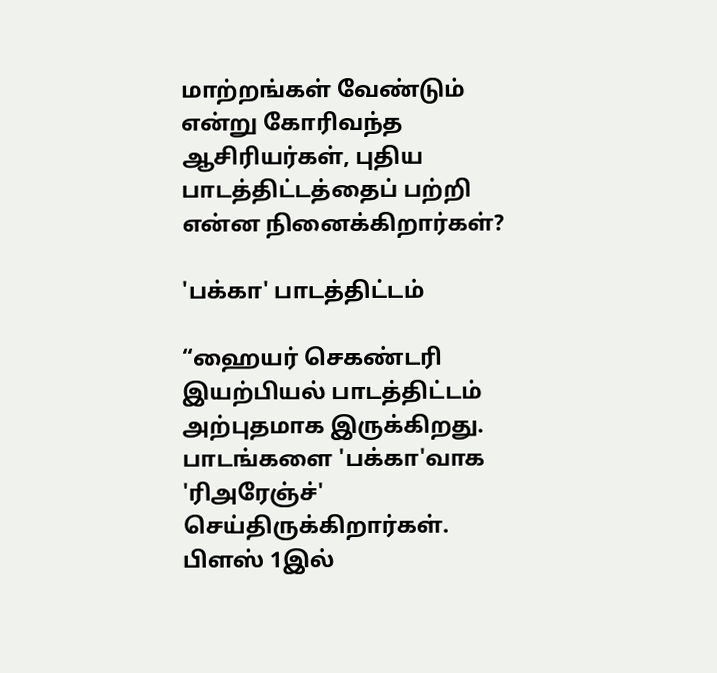மாற்றங்கள் வேண்டும் என்று கோரிவந்த ஆசிரியர்கள், புதிய பாடத்திட்டத்தைப் பற்றி என்ன நினைக்கிறார்கள்?

'பக்கா' பாடத்திட்டம்

“ஹையர் செகண்டரி இயற்பியல் பாடத்திட்டம் அற்புதமாக இருக்கிறது. பாடங்களை 'பக்கா'வாக 'ரிஅரேஞ்ச்' செய்திருக்கிறார்கள். பிளஸ் 1இல்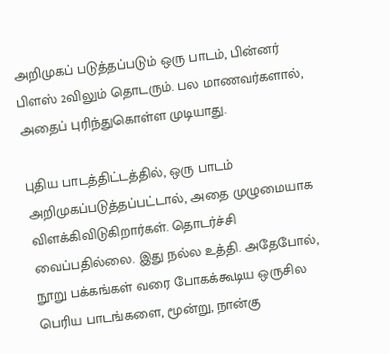அறிமுகப் படுத்தப்படும் ஒரு பாடம், பின்னர் பிளஸ் 2விலும் தொடரும். பல மாணவர்களால், அதைப் புரிந்துகொள்ள முடியாது.

புதிய பாடத்திட்டத்தில், ஒரு பாடம் அறிமுகப்படுத்தப்பட்டால், அதை முழுமையாக விளக்கிவிடுகிறார்கள். தொடர்ச்சி வைப்பதில்லை. இது நல்ல உத்தி. அதேபோல், நூறு பக்கங்கள் வரை போகக்கூடிய ஒருசில பெரிய பாடங்களை, மூன்று, நான்கு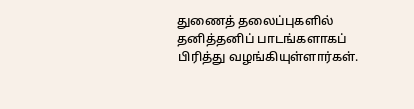துணைத் தலைப்புகளில் தனித்தனிப் பாடங்களாகப் பிரித்து வழங்கியுள்ளார்கள்.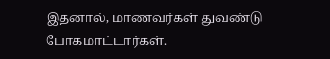இதனால், மாணவர்கள் துவண்டு போகமாட்டார்கள்.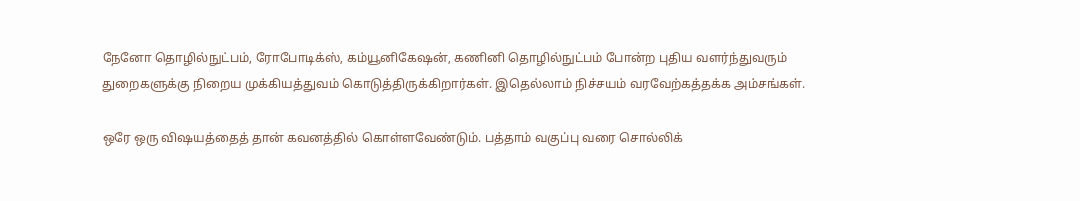நேனோ தொழில்நுட்பம், ரோபோடிக்ஸ், கம்யூனிகேஷன், கணினி தொழில்நுட்பம் போன்ற புதிய வளர்ந்துவரும் துறைகளுக்கு நிறைய முக்கியத்துவம் கொடுத்திருக்கிறார்கள். இதெல்லாம் நிச்சயம் வரவேற்கத்தக்க அம்சங்கள்.

ஒரே ஒரு விஷயத்தைத் தான் கவனத்தில் கொள்ளவேண்டும். பத்தாம் வகுப்பு வரை சொல்லிக்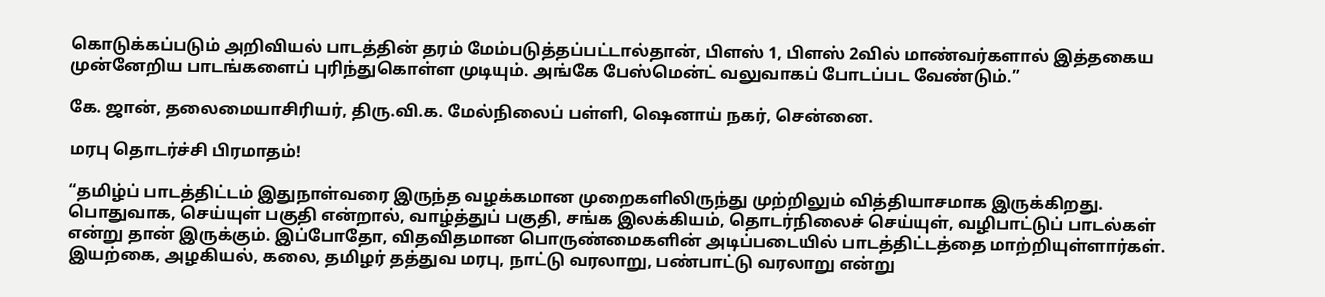கொடுக்கப்படும் அறிவியல் பாடத்தின் தரம் மேம்படுத்தப்பட்டால்தான், பிளஸ் 1, பிளஸ் 2வில் மாண்வர்களால் இத்தகைய முன்னேறிய பாடங்களைப் புரிந்துகொள்ள முடியும். அங்கே பேஸ்மென்ட் வலுவாகப் போடப்பட வேண்டும்.”

கே. ஜான், தலைமையாசிரியர், திரு.வி.க. மேல்நிலைப் பள்ளி, ஷெனாய் நகர், சென்னை.

மரபு தொடர்ச்சி பிரமாதம்!

“தமிழ்ப் பாடத்திட்டம் இதுநாள்வரை இருந்த வழக்கமான முறைகளிலிருந்து முற்றிலும் வித்தியாசமாக இருக்கிறது. பொதுவாக, செய்யுள் பகுதி என்றால், வாழ்த்துப் பகுதி, சங்க இலக்கியம், தொடர்நிலைச் செய்யுள், வழிபாட்டுப் பாடல்கள் என்று தான் இருக்கும். இப்போதோ, விதவிதமான பொருண்மைகளின் அடிப்படையில் பாடத்திட்டத்தை மாற்றியுள்ளார்கள். இயற்கை, அழகியல், கலை, தமிழர் தத்துவ மரபு, நாட்டு வரலாறு, பண்பாட்டு வரலாறு என்று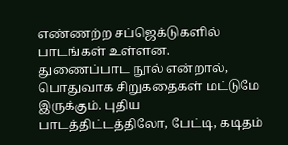எண்ணற்ற சப்ஜெக்டுகளில் பாடங்கள் உள்ளன. துணைப்பாட நூல் என்றால், பொதுவாக சிறுகதைகள் மட்டுமே இருக்கும். புதிய பாடத்திட்டத்திலோ, பேட்டி, கடிதம்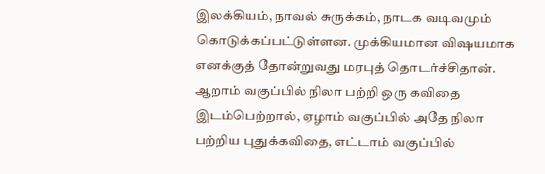இலக்கியம், நாவல் சுருக்கம், நாடக வடிவமும் கொடுக்கப்பட்டுள்ளன. முக்கியமான விஷயமாக எனக்குத் தோன்றுவது மரபுத் தொடர்ச்சிதான். ஆறாம் வகுப்பில் நிலா பற்றி ஒரு கவிதை இடம்பெற்றால், ஏழாம் வகுப்பில் அதே நிலா பற்றிய புதுக்கவிதை, எட்டாம் வகுப்பில்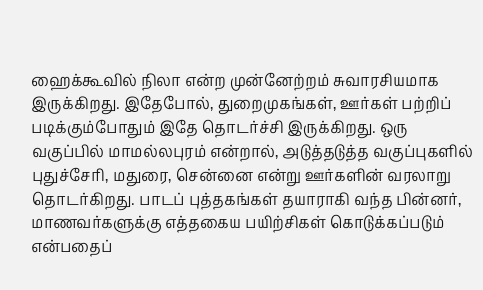ஹைக்கூவில் நிலா என்ற முன்னேற்றம் சுவாரசியமாக இருக்கிறது. இதேபோல், துறைமுகங்கள், ஊர்கள் பற்றிப் படிக்கும்போதும் இதே தொடர்ச்சி இருக்கிறது. ஒரு வகுப்பில் மாமல்லபுரம் என்றால், அடுத்தடுத்த வகுப்புகளில் புதுச்சேரி, மதுரை, சென்னை என்று ஊர்களின் வரலாறு தொடர்கிறது. பாடப் புத்தகங்கள் தயாராகி வந்த பின்னர், மாணவர்களுக்கு எத்தகைய பயிற்சிகள் கொடுக்கப்படும் என்பதைப்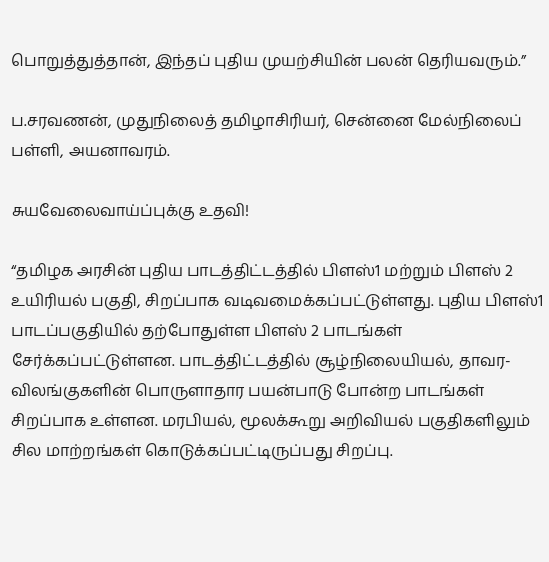பொறுத்துத்தான், இந்தப் புதிய முயற்சியின் பலன் தெரியவரும்.”

ப.சரவணன், முதுநிலைத் தமிழாசிரியர், சென்னை மேல்நிலைப் பள்ளி, அயனாவரம்.

சுயவேலைவாய்ப்புக்கு உதவி!

“தமிழக அரசின் புதிய பாடத்திட்டத்தில் பிளஸ்1 மற்றும் பிளஸ் 2 உயிரியல் பகுதி, சிறப்பாக வடிவமைக்கப்பட்டுள்ளது. புதிய பிளஸ்1 பாடப்பகுதியில் தற்போதுள்ள பிளஸ் 2 பாடங்கள் சேர்க்கப்பட்டுள்ளன. பாடத்திட்டத்தில் சூழ்நிலையியல், தாவர-விலங்குகளின் பொருளாதார பயன்பாடு போன்ற பாடங்கள் சிறப்பாக உள்ளன. மரபியல், மூலக்கூறு அறிவியல் பகுதிகளிலும் சில மாற்றங்கள் கொடுக்கப்பட்டிருப்பது சிறப்பு.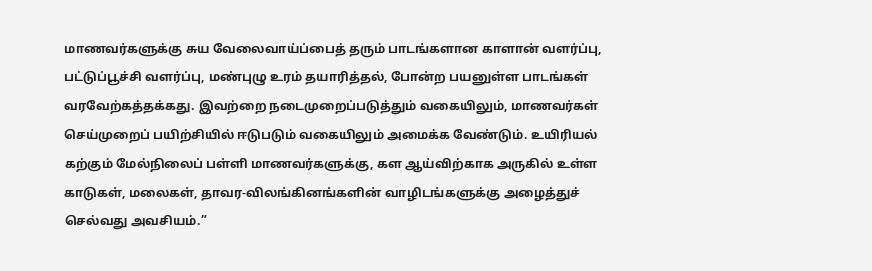மாணவர்களுக்கு சுய வேலைவாய்ப்பைத் தரும் பாடங்களான காளான் வளர்ப்பு, பட்டுப்பூச்சி வளர்ப்பு, மண்புழு உரம் தயாரித்தல், போன்ற பயனுள்ள பாடங்கள் வரவேற்கத்தக்கது. இவற்றை நடைமுறைப்படுத்தும் வகையிலும், மாணவர்கள் செய்முறைப் பயிற்சியில் ஈடுபடும் வகையிலும் அமைக்க வேண்டும். உயிரியல் கற்கும் மேல்நிலைப் பள்ளி மாணவர்களுக்கு, கள ஆய்விற்காக அருகில் உள்ள காடுகள், மலைகள், தாவர-விலங்கினங்களின் வாழிடங்களுக்கு அழைத்துச் செல்வது அவசியம்.”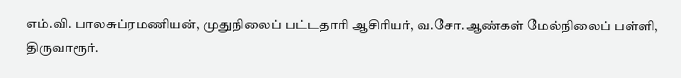எம்.வி. பாலசுப்ரமணியன், முதுநிலைப் பட்டதாரி ஆசிரியர், வ.சோ.ஆண்கள் மேல்நிலைப் பள்ளி, திருவாரூர்.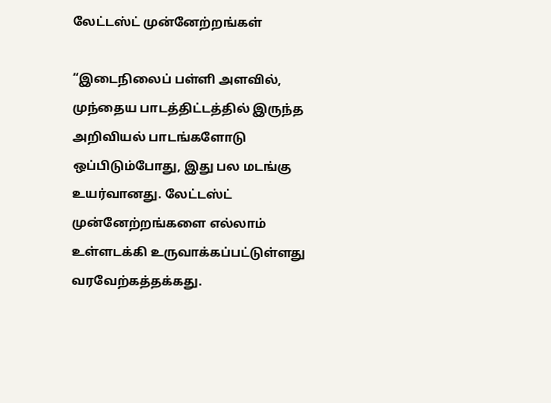லேட்டஸ்ட் முன்னேற்றங்கள்

“இடைநிலைப் பள்ளி அளவில், முந்தைய பாடத்திட்டத்தில் இருந்த அறிவியல் பாடங்களோடு ஒப்பிடும்போது, இது பல மடங்கு உயர்வானது. லேட்டஸ்ட் முன்னேற்றங்களை எல்லாம் உள்ளடக்கி உருவாக்கப்பட்டுள்ளது வரவேற்கத்தக்கது.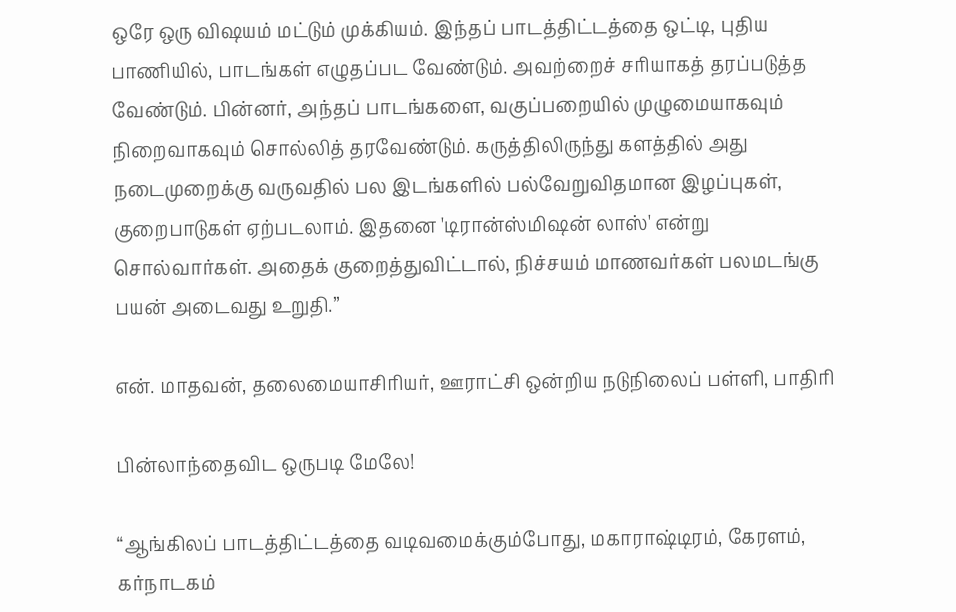ஒரே ஒரு விஷயம் மட்டும் முக்கியம். இந்தப் பாடத்திட்டத்தை ஒட்டி, புதிய பாணியில், பாடங்கள் எழுதப்பட வேண்டும். அவற்றைச் சரியாகத் தரப்படுத்த வேண்டும். பின்னர், அந்தப் பாடங்களை, வகுப்பறையில் முழுமையாகவும் நிறைவாகவும் சொல்லித் தரவேண்டும். கருத்திலிருந்து களத்தில் அது நடைமுறைக்கு வருவதில் பல இடங்களில் பல்வேறுவிதமான இழப்புகள், குறைபாடுகள் ஏற்படலாம். இதனை 'டிரான்ஸ்மிஷன் லாஸ்' என்று சொல்வார்கள். அதைக் குறைத்துவிட்டால், நிச்சயம் மாணவர்கள் பலமடங்கு பயன் அடைவது உறுதி.”

என். மாதவன், தலைமையாசிரியர், ஊராட்சி ஒன்றிய நடுநிலைப் பள்ளி, பாதிரி

பின்லாந்தைவிட ஒருபடி மேலே!

“ஆங்கிலப் பாடத்திட்டத்தை வடிவமைக்கும்போது, மகாராஷ்டிரம், கேரளம், கர்நாடகம்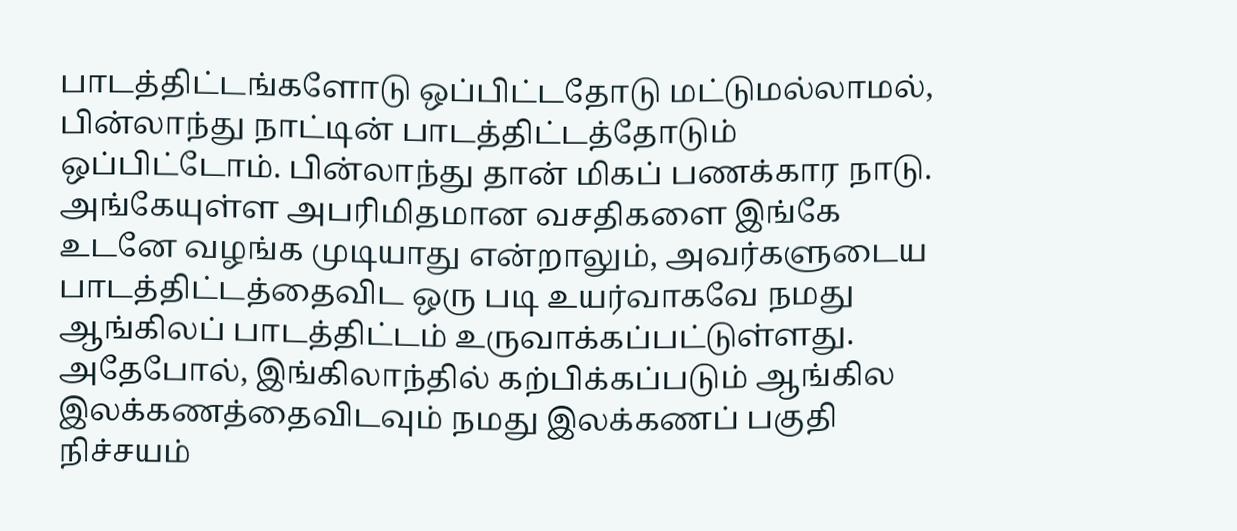பாடத்திட்டங்களோடு ஒப்பிட்டதோடு மட்டுமல்லாமல், பின்லாந்து நாட்டின் பாடத்திட்டத்தோடும் ஒப்பிட்டோம். பின்லாந்து தான் மிகப் பணக்கார நாடு. அங்கேயுள்ள அபரிமிதமான வசதிகளை இங்கே உடனே வழங்க முடியாது என்றாலும், அவர்களுடைய பாடத்திட்டத்தைவிட ஒரு படி உயர்வாகவே நமது ஆங்கிலப் பாடத்திட்டம் உருவாக்கப்பட்டுள்ளது. அதேபோல், இங்கிலாந்தில் கற்பிக்கப்படும் ஆங்கில இலக்கணத்தைவிடவும் நமது இலக்கணப் பகுதி நிச்சயம்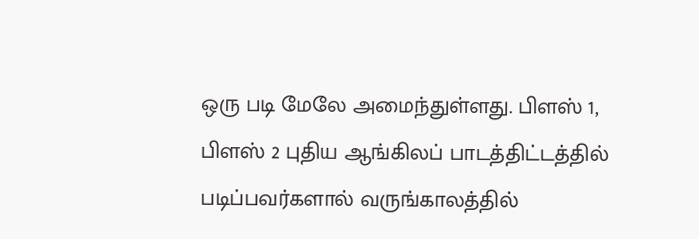ஒரு படி மேலே அமைந்துள்ளது. பிளஸ் 1, பிளஸ் 2 புதிய ஆங்கிலப் பாடத்திட்டத்தில் படிப்பவர்களால் வருங்காலத்தில்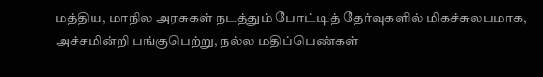மத்திய, மாநில அரசுகள் நடத்தும் போட்டித் தேர்வுகளில் மிகச்சுலபமாக, அச்சமின்றி பங்குபெற்று, நல்ல மதிப்பெண்கள்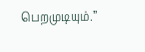பெறமுடியும்.”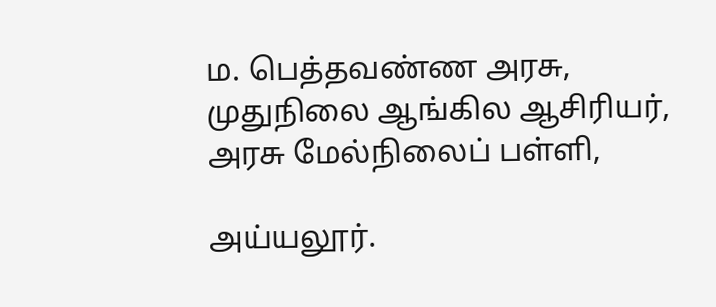ம. பெத்தவண்ண அரசு, முதுநிலை ஆங்கில ஆசிரியர், அரசு மேல்நிலைப் பள்ளி,

அய்யலூர்.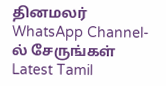தினமலர் WhatsApp Channel-ல் சேருங்கள்
Latest Tamil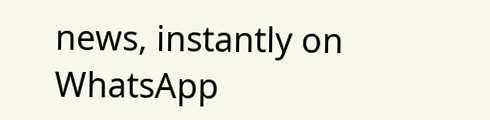news, instantly on WhatsApp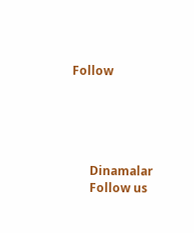Follow





      Dinamalar
      Follow us